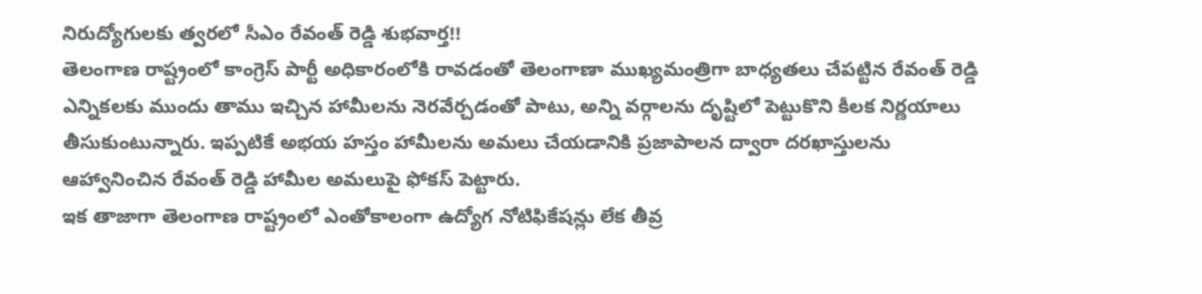నిరుద్యోగులకు త్వరలో సీఎం రేవంత్ రెడ్డి శుభవార్త!!
తెలంగాణ రాష్ట్రంలో కాంగ్రెస్ పార్టీ అధికారంలోకి రావడంతో తెలంగాణా ముఖ్యమంత్రిగా బాధ్యతలు చేపట్టిన రేవంత్ రెడ్డి ఎన్నికలకు ముందు తాము ఇచ్చిన హామీలను నెరవేర్చడంతో పాటు, అన్ని వర్గాలను దృష్టిలో పెట్టుకొని కీలక నిర్ణయాలు తీసుకుంటున్నారు. ఇప్పటికే అభయ హస్తం హామీలను అమలు చేయడానికి ప్రజాపాలన ద్వారా దరఖాస్తులను ఆహ్వానించిన రేవంత్ రెడ్డి హామీల అమలుపై ఫోకస్ పెట్టారు.
ఇక తాజాగా తెలంగాణ రాష్ట్రంలో ఎంతోకాలంగా ఉద్యోగ నోటిఫికేషన్లు లేక తీవ్ర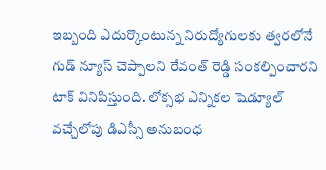ఇబ్బంది ఎదుర్కొంటున్న నిరుద్యోగులకు త్వరలోనే గుడ్ న్యూస్ చెప్పాలని రేవంత్ రెడ్డి సంకల్పించారని టాక్ వినిపిస్తుంది. లోక్సభ ఎన్నికల షెడ్యూల్ వచ్చేలోపు డిఎస్సీ అనుబంధ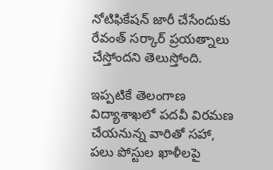నోటిఫికేషన్ జారీ చేసేందుకు రేవంత్ సర్కార్ ప్రయత్నాలు చేస్తోందని తెలుస్తోంది.

ఇప్పటికే తెలంగాణ విద్యాశాఖలో పదవీ విరమణ చేయనున్న వారితో సహా, పలు పోస్టుల ఖాళీలపై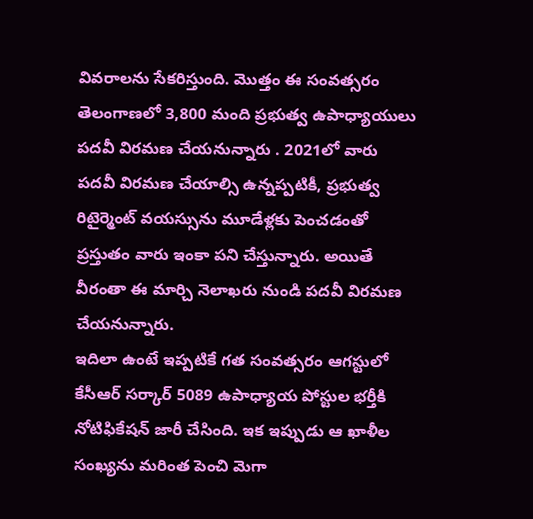వివరాలను సేకరిస్తుంది. మొత్తం ఈ సంవత్సరం తెలంగాణలో 3,800 మంది ప్రభుత్వ ఉపాధ్యాయులు పదవీ విరమణ చేయనున్నారు . 2021లో వారు పదవీ విరమణ చేయాల్సి ఉన్నప్పటికీ, ప్రభుత్వ రిటైర్మెంట్ వయస్సును మూడేళ్లకు పెంచడంతో ప్రస్తుతం వారు ఇంకా పని చేస్తున్నారు. అయితే వీరంతా ఈ మార్చి నెలాఖరు నుండి పదవీ విరమణ చేయనున్నారు.
ఇదిలా ఉంటే ఇప్పటికే గత సంవత్సరం ఆగస్టులో కేసీఆర్ సర్కార్ 5089 ఉపాధ్యాయ పోస్టుల భర్తీకి నోటిఫికేషన్ జారీ చేసింది. ఇక ఇప్పుడు ఆ ఖాళీల సంఖ్యను మరింత పెంచి మెగా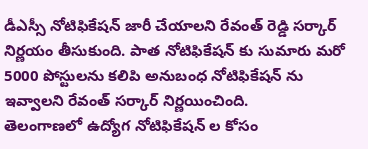డీఎస్సీ నోటిఫికేషన్ జారీ చేయాలని రేవంత్ రెడ్డి సర్కార్ నిర్ణయం తీసుకుంది. పాత నోటిఫికేషన్ కు సుమారు మరో 5000 పోస్టులను కలిపి అనుబంధ నోటిఫికేషన్ ను ఇవ్వాలని రేవంత్ సర్కార్ నిర్ణయించింది.
తెలంగాణలో ఉద్యోగ నోటిఫికేషన్ ల కోసం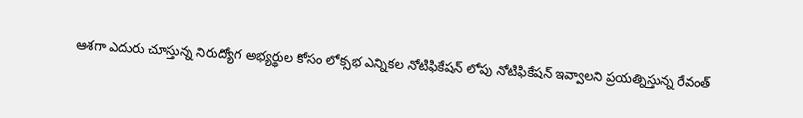ఆశగా ఎదురు చూస్తున్న నిరుద్యోగ అభ్యర్థుల కోసం లోక్సభ ఎన్నికల నోటిఫికేషన్ లోపు నోటిఫికేషన్ ఇవ్వాలని ప్రయత్నిస్తున్న రేవంత్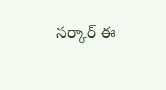సర్కార్ ఈ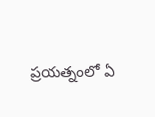ప్రయత్నంలో ఏ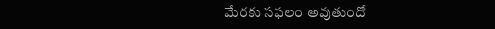మేరకు సఫలం అవుతుందో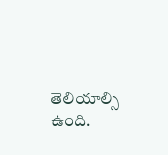తెలియాల్సి ఉంది.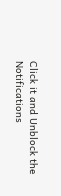Click it and Unblock the Notifications